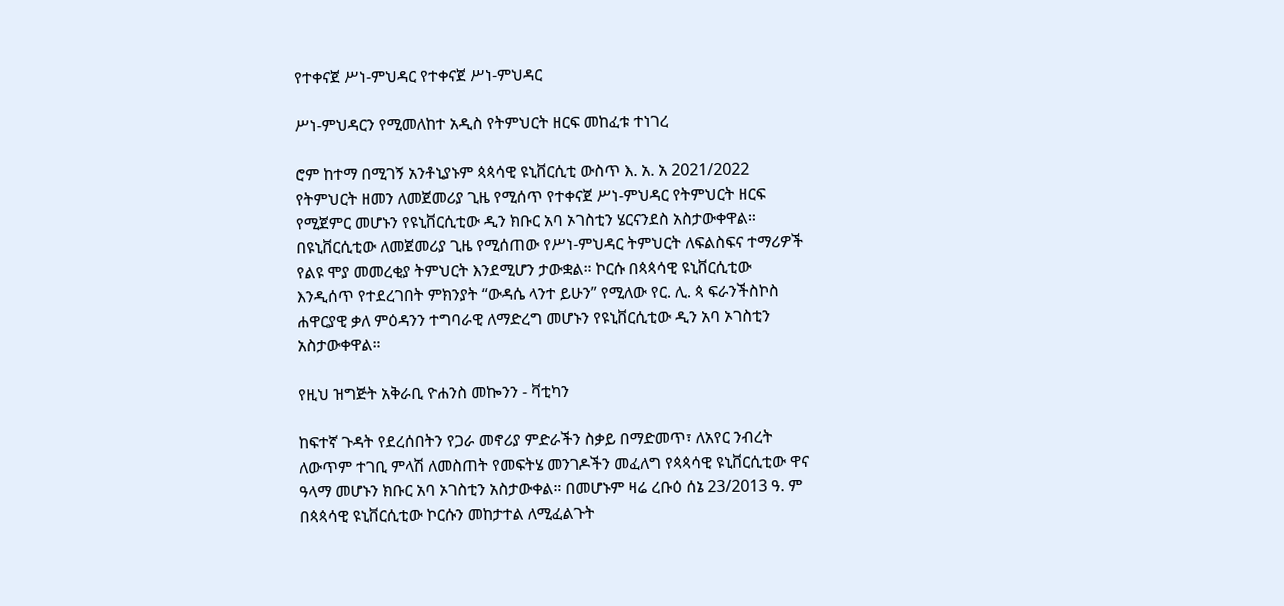የተቀናጀ ሥነ-ምህዳር የተቀናጀ ሥነ-ምህዳር

ሥነ-ምህዳርን የሚመለከተ አዲስ የትምህርት ዘርፍ መከፈቱ ተነገረ

ሮም ከተማ በሚገኝ አንቶኒያኑም ጳጳሳዊ ዩኒቨርሲቲ ውስጥ እ. አ. አ 2021/2022 የትምህርት ዘመን ለመጀመሪያ ጊዜ የሚሰጥ የተቀናጀ ሥነ-ምህዳር የትምህርት ዘርፍ የሚጀምር መሆኑን የዩኒቨርሲቲው ዲን ክቡር አባ ኦገስቲን ሄርናንደስ አስታውቀዋል። በዩኒቨርሲቲው ለመጀመሪያ ጊዜ የሚሰጠው የሥነ-ምህዳር ትምህርት ለፍልስፍና ተማሪዎች የልዩ ሞያ መመረቂያ ትምህርት እንደሚሆን ታውቋል። ኮርሱ በጳጳሳዊ ዩኒቨርሲቲው እንዲሰጥ የተደረገበት ምክንያት “ውዳሴ ላንተ ይሁን” የሚለው የር. ሊ. ጳ ፍራንችስኮስ ሐዋርያዊ ቃለ ምዕዳንን ተግባራዊ ለማድረግ መሆኑን የዩኒቨርሲቲው ዲን አባ ኦገስቲን አስታውቀዋል።

የዚህ ዝግጅት አቅራቢ ዮሐንስ መኰንን - ቫቲካን

ከፍተኛ ጉዳት የደረሰበትን የጋራ መኖሪያ ምድራችን ስቃይ በማድመጥ፣ ለአየር ንብረት ለውጥም ተገቢ ምላሽ ለመስጠት የመፍትሄ መንገዶችን መፈለግ የጳጳሳዊ ዩኒቨርሲቲው ዋና ዓላማ መሆኑን ክቡር አባ ኦገስቲን አስታውቀል። በመሆኑም ዛሬ ረቡዕ ሰኔ 23/2013 ዓ. ም በጳጳሳዊ ዩኒቨርሲቲው ኮርሱን መከታተል ለሚፈልጉት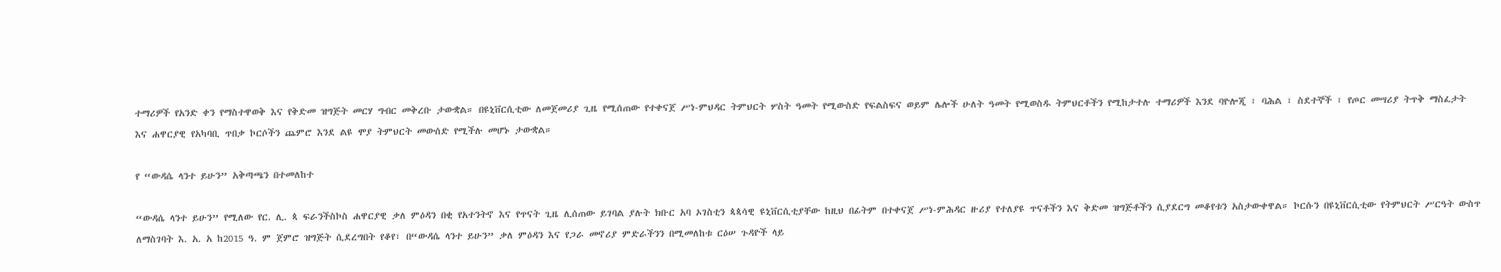ተማሪዎች የአንድ ቀን የማስተዋወቅ እና የቅድመ ዝግጅት መርሃ ግብር መቅረቡ ታውቋል። በዩኒቨርሲቲው ለመጀመሪያ ጊዜ የሚሰጠው የተቀናጀ ሥነ-ምህዳር ትምህርት ሦስት ዓመት የሚውስድ የፍልስፍና ወይም ሌሎች ሁለት ዓመት የሚወስዱ ትምህርቶችን የሚከታተሉ ተማሪዎች እንደ ባዮሎጂ ፣ ባሕል ፣ ስደተኞች ፣ የጦር መሣሪያ ትጥቅ ማስፈታት እና ሐዋርያዊ የአካባቢ ጥበቃ ኮርሶችን ጨምሮ እንደ ልዩ ሞያ ትምህርት መውሰድ የሚችሉ መሆኑ ታውቋል።

የ “ውዳሴ ላንተ ይሁን” አቅጣጫን በተመለከተ

“ውዳሴ ላንተ ይሁን” የሚለው የር. ሊ. ጳ ፍራንችስኮስ ሐዋርያዊ ቃለ ምዕዳን በቂ የአተንትኖ እና የጥናት ጊዜ ሊሰጠው ይገባል ያሉት ክቡር አባ ኦገስቲን ጳጳሳዊ ዩኒቨርሲቲያቸው ከዚህ በፊትም በተቀናጀ ሥነ-ምሕዳር ዙሪያ የተለያዩ ጥናቶችን እና ቅድመ ዝግጅቶችን ሲያደርግ መቆየቱን አስታውቀዋል። ኮርሱን በዩኒቨርሲቲው የትምህርት ሥርዓት ውስጥ ለማስገባት እ. አ. አ ከ2015 ዓ. ም ጀምሮ ዝግጅት ሲደረግበት የቆየ፣ በ“ውዳሴ ላንተ ይሁን” ቃለ ምዕዳን እና የጋራ መኖሪያ ምድራችንን በሚመለከቱ ርዕሠ ጉዳዮች ላይ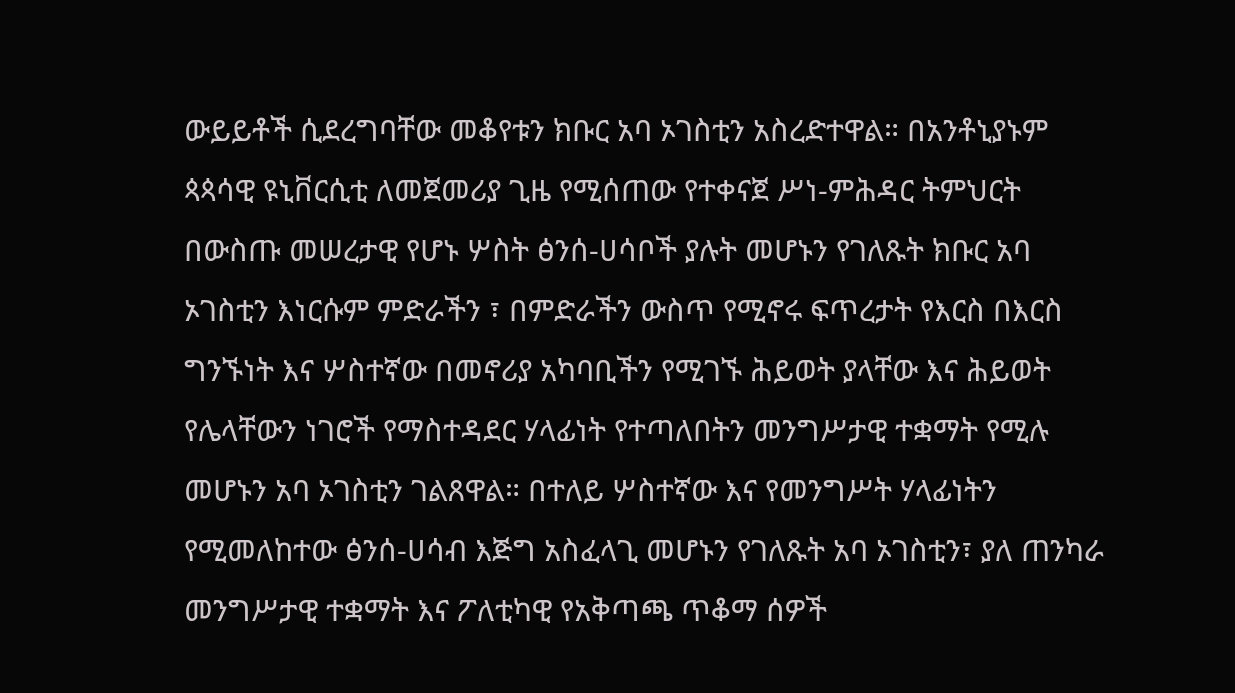ውይይቶች ሲደረግባቸው መቆየቱን ክቡር አባ ኦገስቲን አስረድተዋል። በአንቶኒያኑም ጳጳሳዊ ዩኒቨርሲቲ ለመጀመሪያ ጊዜ የሚሰጠው የተቀናጀ ሥነ-ምሕዳር ትምህርት በውስጡ መሠረታዊ የሆኑ ሦስት ፅንሰ-ሀሳቦች ያሉት መሆኑን የገለጹት ክቡር አባ ኦገስቲን እነርሱም ምድራችን ፣ በምድራችን ውስጥ የሚኖሩ ፍጥረታት የእርስ በእርስ ግንኙነት እና ሦስተኛው በመኖሪያ አካባቢችን የሚገኙ ሕይወት ያላቸው እና ሕይወት የሌላቸውን ነገሮች የማስተዳደር ሃላፊነት የተጣለበትን መንግሥታዊ ተቋማት የሚሉ መሆኑን አባ ኦገስቲን ገልጸዋል። በተለይ ሦስተኛው እና የመንግሥት ሃላፊነትን የሚመለከተው ፅንሰ-ሀሳብ እጅግ አስፈላጊ መሆኑን የገለጹት አባ ኦገስቲን፣ ያለ ጠንካራ መንግሥታዊ ተቋማት እና ፖለቲካዊ የአቅጣጫ ጥቆማ ሰዎች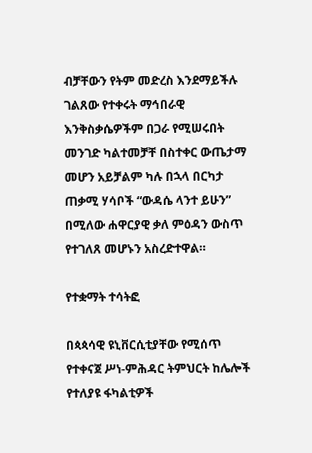ብቻቸውን የትም መድረስ እንደማይችሉ ገልጸው የተቀሩት ማኅበራዊ እንቅስቃሴዎችም በጋራ የሚሠሩበት መንገድ ካልተመቻቸ በስተቀር ውጤታማ መሆን አይቻልም ካሉ በኋላ በርካታ ጠቃሚ ሃሳቦች “ውዳሴ ላንተ ይሁን” በሚለው ሐዋርያዊ ቃለ ምዕዳን ውስጥ የተገለጸ መሆኑን አስረድተዋል።

የተቋማት ተሳትፎ

በጳጳሳዊ ዩኒቨርሲቲያቸው የሚሰጥ የተቀናጀ ሥነ-ምሕዳር ትምህርት ከሌሎች የተለያዩ ፋካልቲዎች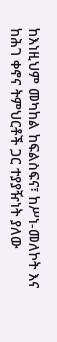ከእነዚህም መካከል ከፍልስፍና፣ ከሥነ-መለኮት እና ከሕገ ቀኖና ትምህርቶች ጋር ተያያዥነት ያለው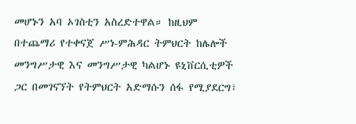መሆኑን አባ ኦገስቲን አስረድተዋል። ከዚህም በተጨማሪ የተቀናጀ ሥነ-ምሕዳር ትምህርት ከሌሎች መንግሥታዊ እና መንግሥታዊ ካልሆኑ ዩኒቨርሲቲዎች ጋር በመገናኘት የትምህርት አድማሱን ሰፋ የሚያደርግ፣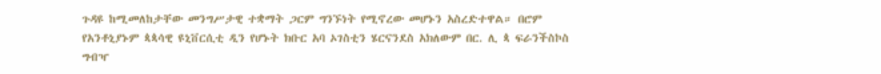ጉዳዩ ከሚመለከታቸው መንግሥታዊ ተቋማት ጋርም ግንኙነት የሚኖረው መሆኑን አስረድተዋል። በሮም የአንቶኒያኑም ጳጳሳዊ ዩኒቨርሲቲ ዲን የሆኑት ክቡር አባ ኦገስቲን ሄርናንደስ አክለውም በር. ሊ ጳ ፍራንችስኮስ ግብዣ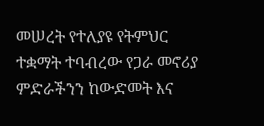መሠረት የተለያዩ የትምህር ተቋማት ተባብረው የጋራ መኖሪያ ምድራችንን ከውድመት እና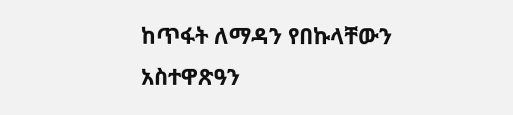ከጥፋት ለማዳን የበኩላቸውን አስተዋጽዓን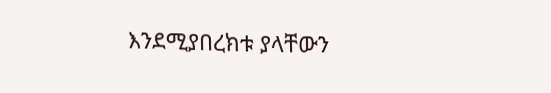እንደሚያበረክቱ ያላቸውን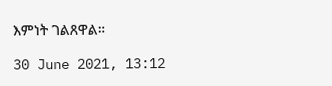እምነት ገልጸዋል።

30 June 2021, 13:12